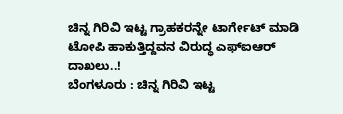ಚಿನ್ನ ಗಿರಿವಿ ಇಟ್ಟ ಗ್ರಾಹಕರನ್ನೇ ಟಾರ್ಗೇಟ್ ಮಾಡಿ ಟೋಪಿ ಹಾಕುತ್ತಿದ್ದವನ ವಿರುದ್ಧ ಎಫ್ಐಆರ್ ದಾಖಲು..!
ಬೆಂಗಳೂರು : ಚಿನ್ನ ಗಿರಿವಿ ಇಟ್ಟ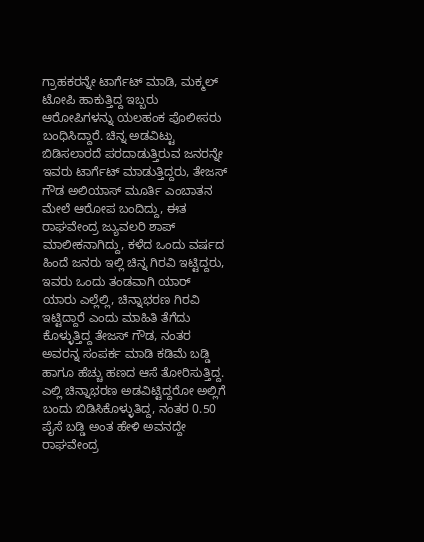ಗ್ರಾಹಕರನ್ನೇ ಟಾರ್ಗೆಟ್ ಮಾಡಿ, ಮಕ್ಮಲ್ ಟೋಪಿ ಹಾಕುತ್ತಿದ್ದ ಇಬ್ಬರು ಆರೋಪಿಗಳನ್ನು ಯಲಹಂಕ ಪೊಲೀಸರು ಬಂಧಿಸಿದ್ದಾರೆ. ಚಿನ್ನ ಅಡವಿಟ್ಟು ಬಿಡಿಸಲಾರದೆ ಪರದಾಡುತ್ತಿರುವ ಜನರನ್ನೇ ಇವರು ಟಾರ್ಗೆಟ್ ಮಾಡುತ್ತಿದ್ದರು, ತೇಜಸ್ ಗೌಡ ಅಲಿಯಾಸ್ ಮೂರ್ತಿ ಎಂಬಾತನ ಮೇಲೆ ಆರೋಪ ಬಂದಿದ್ದು, ಈತ ರಾಘವೇಂದ್ರ ಜ್ಯುವಲರಿ ಶಾಪ್ ಮಾಲೀಕನಾಗಿದ್ದು, ಕಳೆದ ಒಂದು ವರ್ಷದ ಹಿಂದೆ ಜನರು ಇಲ್ಲಿ ಚಿನ್ನ ಗಿರವಿ ಇಟ್ಟಿದ್ದರು,
ಇವರು ಒಂದು ತಂಡವಾಗಿ ಯಾರ್ ಯಾರು ಎಲ್ಲೆಲ್ಲಿ, ಚಿನ್ನಾಭರಣ ಗಿರವಿ ಇಟ್ಟಿದ್ದಾರೆ ಎಂದು ಮಾಹಿತಿ ತೆಗೆದು ಕೊಳ್ಳುತ್ತಿದ್ದ ತೇಜಸ್ ಗೌಡ, ನಂತರ ಅವರನ್ನ ಸಂಪರ್ಕ ಮಾಡಿ ಕಡಿಮೆ ಬಡ್ಡಿ ಹಾಗೂ ಹೆಚ್ಚು ಹಣದ ಆಸೆ ತೋರಿಸುತ್ತಿದ್ದ. ಎಲ್ಲಿ ಚಿನ್ನಾಭರಣ ಅಡವಿಟ್ಟಿದ್ದರೋ ಅಲ್ಲಿಗೆ ಬಂದು ಬಿಡಿಸಿಕೊಳ್ಳುತಿದ್ದ, ನಂತರ 0.50 ಪೈಸೆ ಬಡ್ಡಿ ಅಂತ ಹೇಳಿ ಅವನದ್ದೇ ರಾಘವೇಂದ್ರ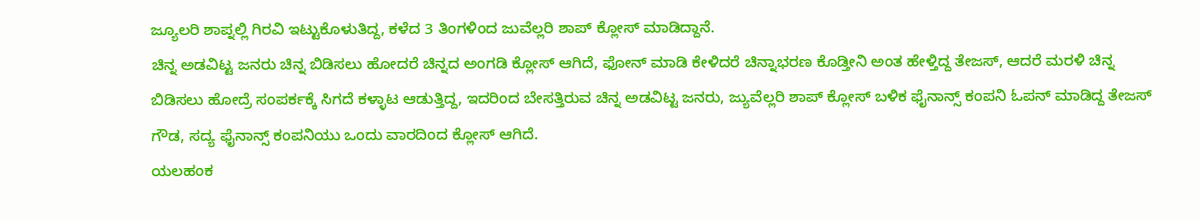ಜ್ಯೂಲರಿ ಶಾಪ್ನಲ್ಲಿ ಗಿರವಿ ಇಟ್ಟುಕೊಳುತಿದ್ದ, ಕಳೆದ 3 ತಿಂಗಳಿಂದ ಜುವೆಲ್ಲರಿ ಶಾಪ್ ಕ್ಲೋಸ್ ಮಾಡಿದ್ದಾನೆ.
ಚಿನ್ನ ಅಡವಿಟ್ಟ ಜನರು ಚಿನ್ನ ಬಿಡಿಸಲು ಹೋದರೆ ಚಿನ್ನದ ಅಂಗಡಿ ಕ್ಲೋಸ್ ಆಗಿದೆ, ಫೋನ್ ಮಾಡಿ ಕೇಳಿದರೆ ಚಿನ್ನಾಭರಣ ಕೊಡ್ತೀನಿ ಅಂತ ಹೇಳ್ತಿದ್ದ ತೇಜಸ್, ಆದರೆ ಮರಳಿ ಚಿನ್ನ ಬಿಡಿಸಲು ಹೋದ್ರೆ ಸಂಪರ್ಕಕ್ಕೆ ಸಿಗದೆ ಕಳ್ಳಾಟ ಆಡುತ್ತಿದ್ದ, ಇದರಿಂದ ಬೇಸತ್ತಿರುವ ಚಿನ್ನ ಅಡವಿಟ್ಟ ಜನರು, ಜ್ಯುವೆಲ್ಲರಿ ಶಾಪ್ ಕ್ಲೋಸ್ ಬಳಿಕ ಫೈನಾನ್ಸ್ ಕಂಪನಿ ಓಪನ್ ಮಾಡಿದ್ದ ತೇಜಸ್ ಗೌಡ, ಸದ್ಯ ಫೈನಾನ್ಸ್ ಕಂಪನಿಯು ಒಂದು ವಾರದಿಂದ ಕ್ಲೋಸ್ ಆಗಿದೆ.
ಯಲಹಂಕ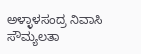ಅಳ್ಳಾಳಸಂದ್ರ ನಿವಾಸಿ ಸೌಮ್ಯಲತಾ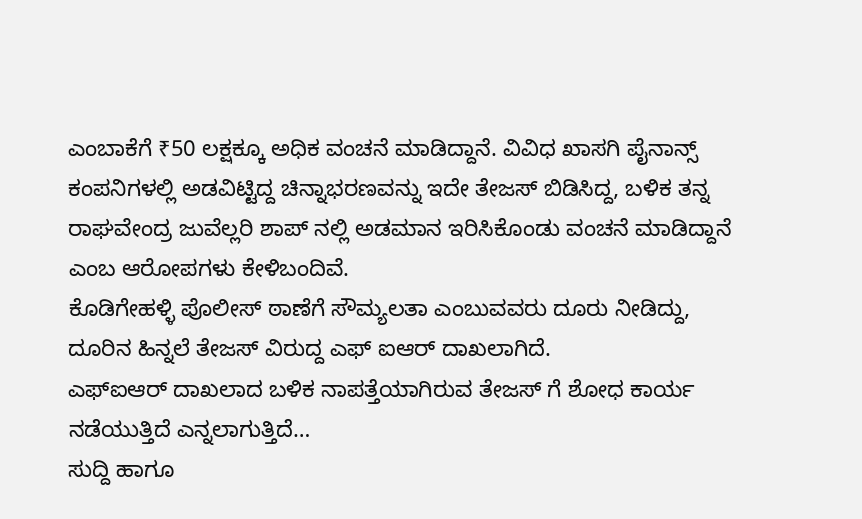ಎಂಬಾಕೆಗೆ ₹50 ಲಕ್ಷಕ್ಕೂ ಅಧಿಕ ವಂಚನೆ ಮಾಡಿದ್ದಾನೆ. ವಿವಿಧ ಖಾಸಗಿ ಪೈನಾನ್ಸ್ ಕಂಪನಿಗಳಲ್ಲಿ ಅಡವಿಟ್ಟಿದ್ದ ಚಿನ್ನಾಭರಣವನ್ನು ಇದೇ ತೇಜಸ್ ಬಿಡಿಸಿದ್ದ, ಬಳಿಕ ತನ್ನ ರಾಘವೇಂದ್ರ ಜುವೆಲ್ಲರಿ ಶಾಪ್ ನಲ್ಲಿ ಅಡಮಾನ ಇರಿಸಿಕೊಂಡು ವಂಚನೆ ಮಾಡಿದ್ದಾನೆ ಎಂಬ ಆರೋಪಗಳು ಕೇಳಿಬಂದಿವೆ.
ಕೊಡಿಗೇಹಳ್ಳಿ ಪೊಲೀಸ್ ಠಾಣೆಗೆ ಸೌಮ್ಯಲತಾ ಎಂಬುವವರು ದೂರು ನೀಡಿದ್ದು, ದೂರಿನ ಹಿನ್ನಲೆ ತೇಜಸ್ ವಿರುದ್ದ ಎಫ್ ಐಆರ್ ದಾಖಲಾಗಿದೆ.
ಎಫ್ಐಆರ್ ದಾಖಲಾದ ಬಳಿಕ ನಾಪತ್ತೆಯಾಗಿರುವ ತೇಜಸ್ ಗೆ ಶೋಧ ಕಾರ್ಯ ನಡೆಯುತ್ತಿದೆ ಎನ್ನಲಾಗುತ್ತಿದೆ…
ಸುದ್ದಿ ಹಾಗೂ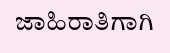ಜಾಹಿರಾತಿಗಾಗಿ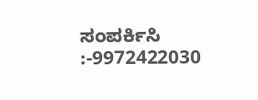ಸಂಪರ್ಕಿಸಿ :-9972422030